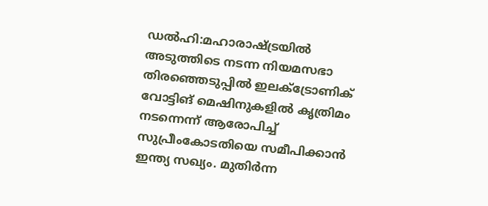ഡൽഹി:മഹാരാഷ്ട്രയിൽ അടുത്തിടെ നടന്ന നിയമസഭാ തിരഞ്ഞെടുപ്പിൽ ഇലക്ട്രോണിക് വോട്ടിങ് മെഷിനുകളിൽ കൃത്രിമം നടന്നെന്ന് ആരോപിച്ച് സുപ്രീംകോടതിയെ സമീപിക്കാൻ ഇന്ത്യ സഖ്യം. മുതിർന്ന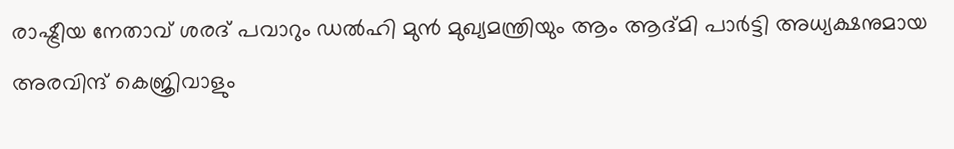രാഷ്ട്രീയ നേതാവ് ശരദ് പവാറും ഡൽഹി മുൻ മുഖ്യമന്ത്രിയും ആം ആദ്മി പാർട്ടി അധ്യക്ഷനുമായ അരവിന്ദ് കെജ്രിവാളും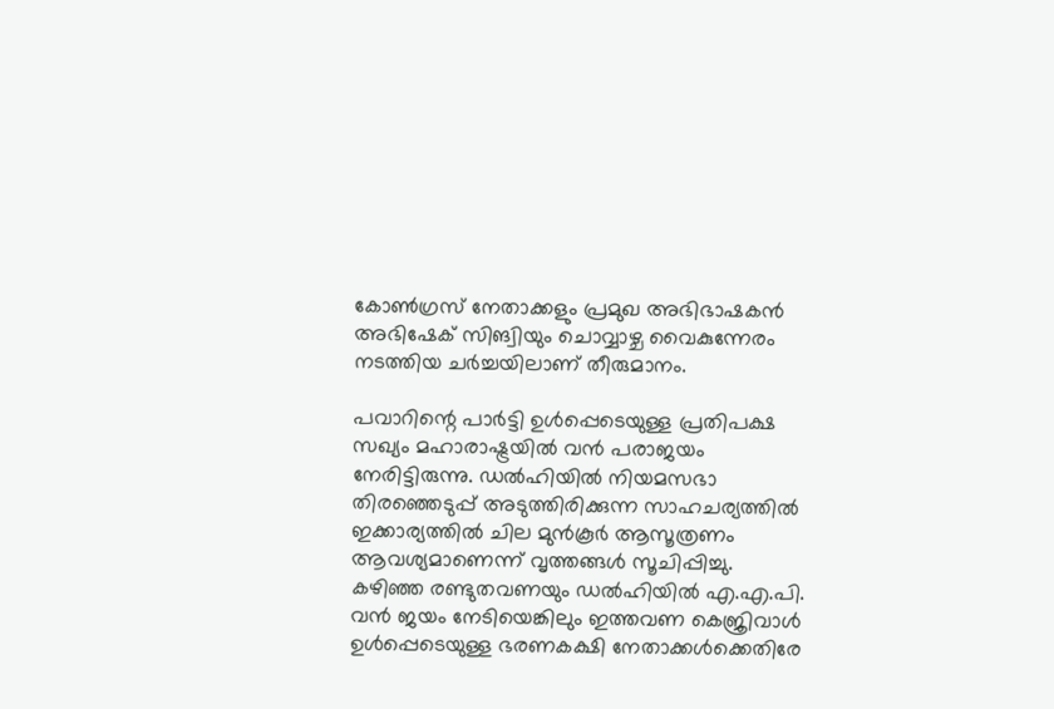കോൺഗ്രസ് നേതാക്കളും പ്രമുഖ അഭിഭാഷകൻ അഭിഷേക് സിങ്വിയും ചൊവ്വാഴ്ച വൈകുന്നേരം നടത്തിയ ചർച്ചയിലാണ് തീരുമാനം.

പവാറിന്റെ പാർട്ടി ഉൾപ്പെടെയുള്ള പ്രതിപക്ഷ സഖ്യം മഹാരാഷ്ട്രയിൽ വൻ പരാജയം നേരിട്ടിരുന്നു. ഡൽഹിയിൽ നിയമസഭാ തിരഞ്ഞെടുപ്പ് അടുത്തിരിക്കുന്ന സാഹചര്യത്തിൽ ഇക്കാര്യത്തിൽ ചില മുൻകൂർ ആസൂത്രണം ആവശ്യമാണെന്ന് വൃത്തങ്ങൾ സൂചിപ്പിച്ചു.
കഴിഞ്ഞ രണ്ടുതവണയും ഡൽഹിയിൽ എ.എ.പി. വൻ ജയം നേടിയെങ്കിലും ഇത്തവണ കെജ്രിവാൾ ഉൾപ്പെടെയുള്ള ഭരണകക്ഷി നേതാക്കൾക്കെതിരേ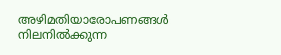അഴിമതിയാരോപണങ്ങൾ നിലനിൽക്കുന്ന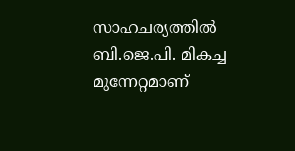സാഹചര്യത്തിൽ ബി.ജെ.പി. മികച്ച മുന്നേറ്റമാണ്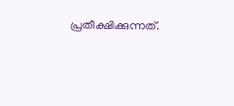പ്രതീക്ഷിക്കുന്നത്.